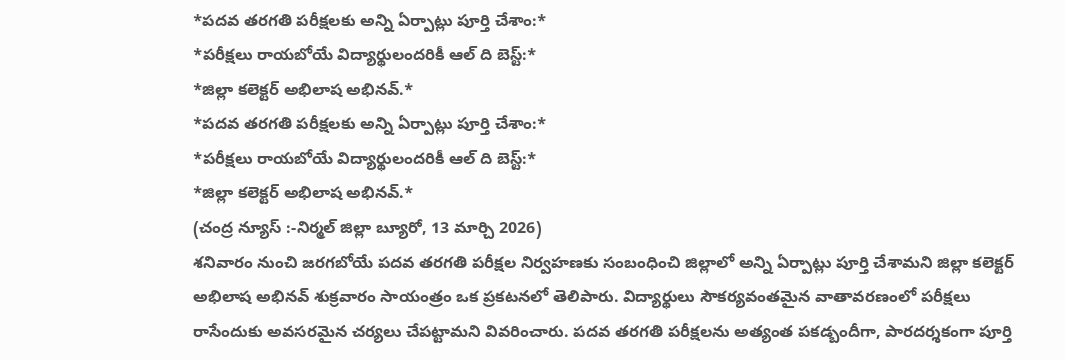*పదవ తరగతి పరీక్షలకు అన్ని ఏర్పాట్లు పూర్తి చేశాం:*
*పరీక్షలు రాయబోయే విద్యార్థులందరికీ ఆల్ ది బెస్ట్:*
*జిల్లా కలెక్టర్ అభిలాష అభినవ్.*
*పదవ తరగతి పరీక్షలకు అన్ని ఏర్పాట్లు పూర్తి చేశాం:*
*పరీక్షలు రాయబోయే విద్యార్థులందరికీ ఆల్ ది బెస్ట్:*
*జిల్లా కలెక్టర్ అభిలాష అభినవ్.*
(చంద్ర న్యూస్ :-నిర్మల్ జిల్లా బ్యూరో, 13 మార్చి 2026)
శనివారం నుంచి జరగబోయే పదవ తరగతి పరీక్షల నిర్వహణకు సంబంధించి జిల్లాలో అన్ని ఏర్పాట్లు పూర్తి చేశామని జిల్లా కలెక్టర్ అభిలాష అభినవ్ శుక్రవారం సాయంత్రం ఒక ప్రకటనలో తెలిపారు. విద్యార్థులు సౌకర్యవంతమైన వాతావరణంలో పరీక్షలు రాసేందుకు అవసరమైన చర్యలు చేపట్టామని వివరించారు. పదవ తరగతి పరీక్షలను అత్యంత పకడ్బందీగా, పారదర్శకంగా పూర్తి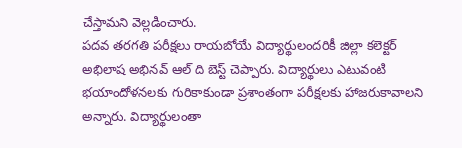చేస్తామని వెల్లడించారు.
పదవ తరగతి పరీక్షలు రాయబోయే విద్యార్థులందరికీ జిల్లా కలెక్టర్ అభిలాష అభినవ్ ఆల్ ది బెస్ట్ చెప్పారు. విద్యార్థులు ఎటువంటి భయాందోళనలకు గురికాకుండా ప్రశాంతంగా పరీక్షలకు హాజరుకావాలని అన్నారు. విద్యార్థులంతా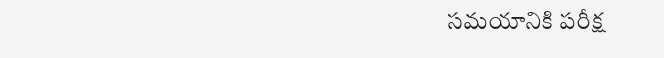సమయానికి పరీక్ష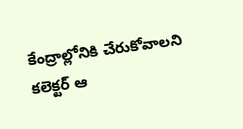కేంద్రాల్లోనికి చేరుకోవాలని కలెక్టర్ ఆ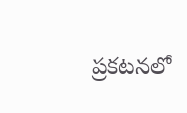ప్రకటనలో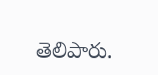తెలిపారు.